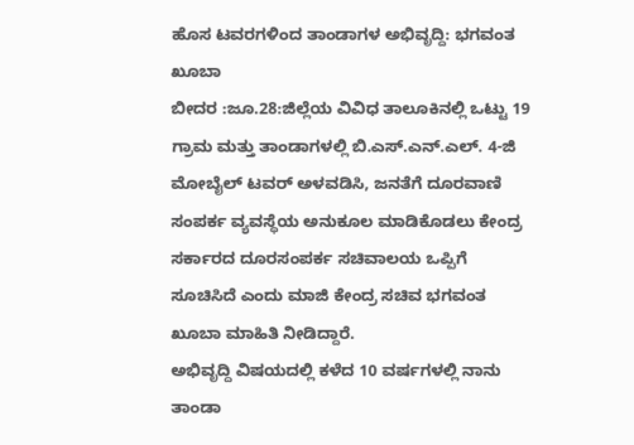ಹೊಸ ಟವರಗಳಿಂದ ತಾಂಡಾಗಳ ಅಭಿವೃದ್ದಿ: ಭಗವಂತ ಖೂಬಾ
ಬೀದರ :ಜೂ.28:ಜಿಲ್ಲೆಯ ವಿವಿಧ ತಾಲೂಕಿನಲ್ಲಿ ಒಟ್ಟು 19 ಗ್ರಾಮ ಮತ್ತು ತಾಂಡಾಗಳಲ್ಲಿ ಬಿ.ಎಸ್.ಎನ್.ಎಲ್. 4-ಜಿ ಮೋಬೈಲ್ ಟವರ್ ಅಳವಡಿಸಿ, ಜನತೆಗೆ ದೂರವಾಣಿ ಸಂಪರ್ಕ ವ್ಯವಸ್ಥೆಯ ಅನುಕೂಲ ಮಾಡಿಕೊಡಲು ಕೇಂದ್ರ ಸರ್ಕಾರದ ದೂರಸಂಪರ್ಕ ಸಚಿವಾಲಯ ಒಪ್ಪಿಗೆ ಸೂಚಿಸಿದೆ ಎಂದು ಮಾಜಿ ಕೇಂದ್ರ ಸಚಿವ ಭಗವಂತ ಖೂಬಾ ಮಾಹಿತಿ ನೀಡಿದ್ದಾರೆ.
ಅಭಿವೃದ್ದಿ ವಿಷಯದಲ್ಲಿ ಕಳೆದ 10 ವರ್ಷಗಳಲ್ಲಿ ನಾನು ತಾಂಡಾ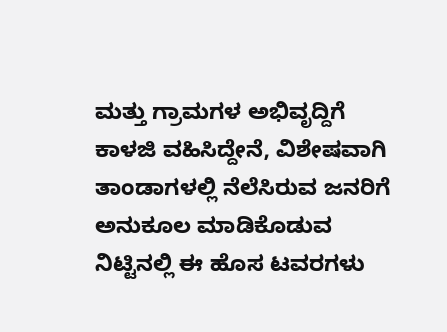ಮತ್ತು ಗ್ರಾಮಗಳ ಅಭಿವೃದ್ದಿಗೆ ಕಾಳಜಿ ವಹಿಸಿದ್ದೇನೆ, ವಿಶೇಷವಾಗಿ ತಾಂಡಾಗಳಲ್ಲಿ ನೆಲೆಸಿರುವ ಜನರಿಗೆ ಅನುಕೂಲ ಮಾಡಿಕೊಡುವ ನಿಟ್ಟಿನಲ್ಲಿ ಈ ಹೊಸ ಟವರಗಳು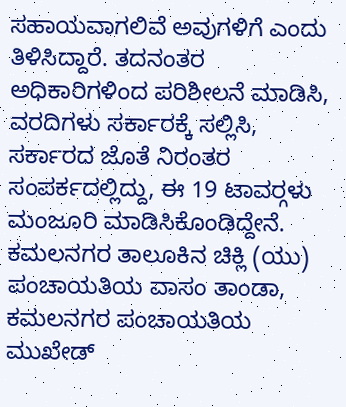ಸಹಾಯವಾಗಲಿವೆ ಅವುಗಳಿಗೆ ಎಂದು ತಿಳಿಸಿದ್ದಾರೆ. ತದನಂತರ ಅಧಿಕಾರಿಗಳಿಂದ ಪರಿಶೀಲನೆ ಮಾಡಿಸಿ, ವರದಿಗಳು ಸರ್ಕಾರಕ್ಕೆ ಸಲ್ಲಿಸಿ, ಸರ್ಕಾರದ ಜೊತೆ ನಿರಂತರ ಸಂಪರ್ಕದಲ್ಲಿದ್ದು, ಈ 19 ಟಾವರ್‍ಗಳು ಮಂಜೂರಿ ಮಾಡಿಸಿಕೊಂಡಿದ್ದೇನೆ.
ಕಮಲನಗರ ತಾಲೂಕಿನ ಚಿಕ್ಲಿ (ಯು) ಪಂಚಾಯತಿಯ ವಾಸಂ ತಾಂಡಾ, ಕಮಲನಗರ ಪಂಚಾಯತಿಯ ಮುಖೇಡ್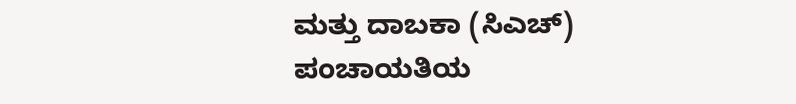ಮತ್ತು ದಾಬಕಾ (ಸಿಎಚ್) ಪಂಚಾಯತಿಯ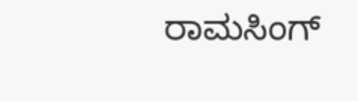ರಾಮಸಿಂಗ್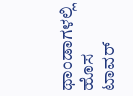ಥಾಂಡಾಗಳಲ್ಲಿ ಹೊಸ ಟಾವರ್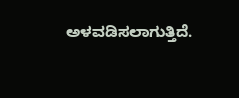ಅಳವಡಿಸಲಾಗುತ್ತಿದೆ.